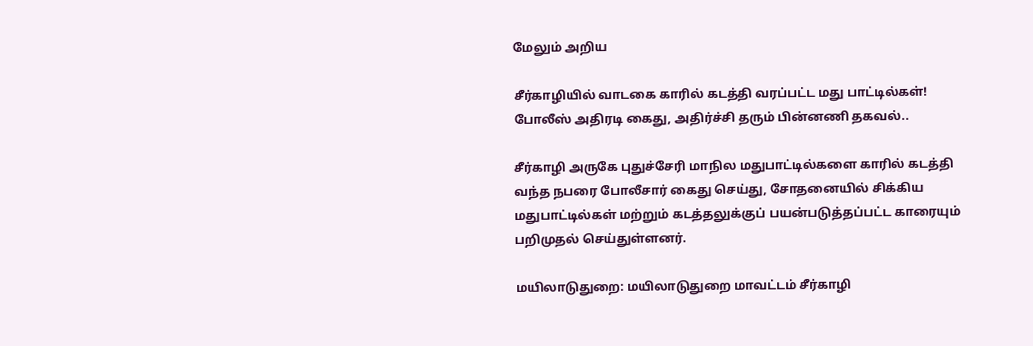மேலும் அறிய

சீர்காழியில் வாடகை காரில் கடத்தி வரப்பட்ட மது பாட்டில்கள்! போலீஸ் அதிரடி கைது, அதிர்ச்சி தரும் பின்னணி தகவல்..

சீர்காழி அருகே புதுச்சேரி மாநில மதுபாட்டில்களை காரில் கடத்தி வந்த நபரை போலீசார் கைது செய்து, சோதனையில் சிக்கிய மதுபாட்டில்கள் மற்றும் கடத்தலுக்குப் பயன்படுத்தப்பட்ட காரையும் பறிமுதல் செய்துள்ளனர்.

மயிலாடுதுறை: மயிலாடுதுறை மாவட்டம் சீர்காழி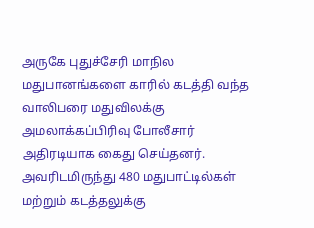அருகே புதுச்சேரி மாநில மதுபானங்களை காரில் கடத்தி வந்த வாலிபரை மதுவிலக்கு அமலாக்கப்பிரிவு போலீசார் அதிரடியாக கைது செய்தனர். அவரிடமிருந்து 480 மதுபாட்டில்கள் மற்றும் கடத்தலுக்கு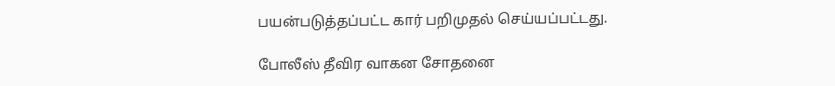பயன்படுத்தப்பட்ட கார் பறிமுதல் செய்யப்பட்டது.

போலீஸ் தீவிர வாகன சோதனை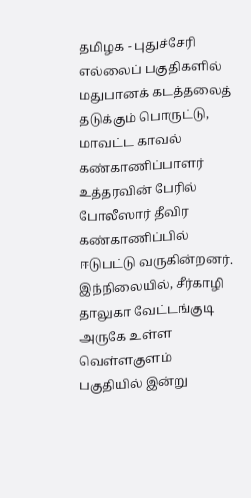தமிழக - புதுச்சேரி எல்லைப் பகுதிகளில் மதுபானக் கடத்தலைத் தடுக்கும் பொருட்டு, மாவட்ட காவல் கண்காணிப்பாளர் உத்தரவின் பேரில் போலீஸார் தீவிர கண்காணிப்பில் ஈடுபட்டு வருகின்றனர். இந்நிலையில், சீர்காழி தாலுகா வேட்டங்குடி அருகே உள்ள வெள்ளகுளம் பகுதியில் இன்று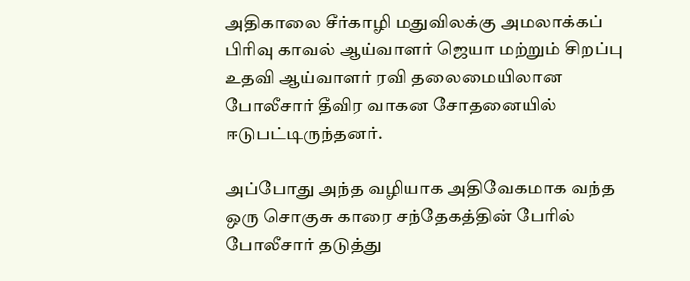அதிகாலை சீர்காழி மதுவிலக்கு அமலாக்கப் பிரிவு காவல் ஆய்வாளர் ஜெயா மற்றும் சிறப்பு உதவி ஆய்வாளர் ரவி தலைமையிலான போலீசார் தீவிர வாகன சோதனையில் ஈடுபட்டிருந்தனர்.

அப்போது அந்த வழியாக அதிவேகமாக வந்த ஒரு சொகுசு காரை சந்தேகத்தின் பேரில் போலீசார் தடுத்து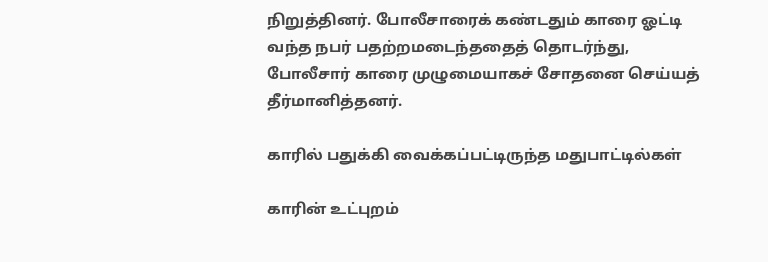நிறுத்தினர். போலீசாரைக் கண்டதும் காரை ஓட்டி வந்த நபர் பதற்றமடைந்ததைத் தொடர்ந்து, போலீசார் காரை முழுமையாகச் சோதனை செய்யத் தீர்மானித்தனர்.

காரில் பதுக்கி வைக்கப்பட்டிருந்த மதுபாட்டில்கள்

காரின் உட்புறம்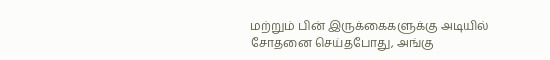மற்றும் பின் இருக்கைகளுக்கு அடியில் சோதனை செய்தபோது, அங்கு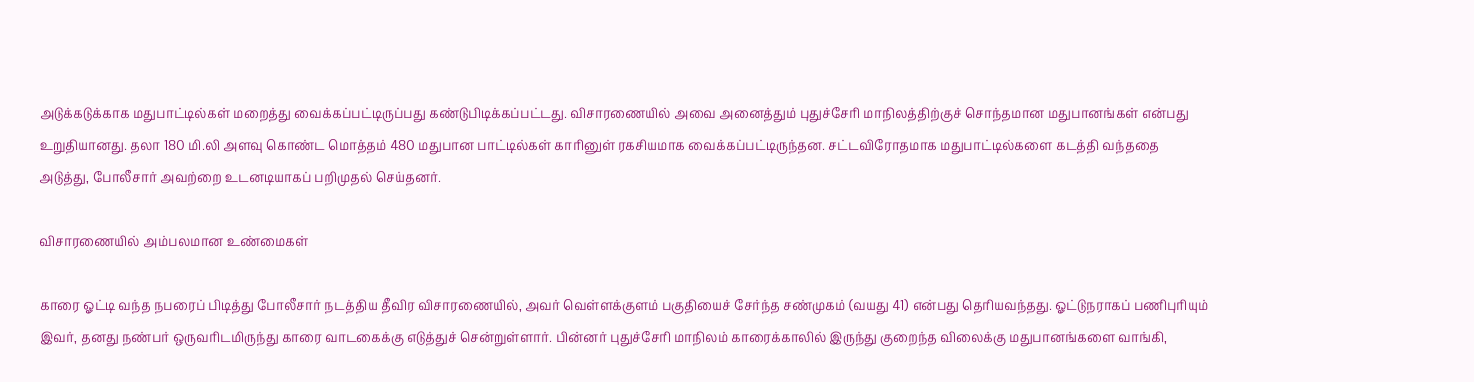அடுக்கடுக்காக மதுபாட்டில்கள் மறைத்து வைக்கப்பட்டிருப்பது கண்டுபிடிக்கப்பட்டது. விசாரணையில் அவை அனைத்தும் புதுச்சேரி மாநிலத்திற்குச் சொந்தமான மதுபானங்கள் என்பது உறுதியானது. தலா 180 மி.லி அளவு கொண்ட மொத்தம் 480 மதுபான பாட்டில்கள் காரினுள் ரகசியமாக வைக்கப்பட்டிருந்தன. சட்டவிரோதமாக மதுபாட்டில்களை கடத்தி வந்ததை அடுத்து, போலீசார் அவற்றை உடனடியாகப் பறிமுதல் செய்தனர்.

விசாரணையில் அம்பலமான உண்மைகள்

காரை ஓட்டி வந்த நபரைப் பிடித்து போலீசார் நடத்திய தீவிர விசாரணையில், அவர் வெள்ளக்குளம் பகுதியைச் சேர்ந்த சண்முகம் (வயது 41) என்பது தெரியவந்தது. ஓட்டுநராகப் பணிபுரியும் இவர், தனது நண்பர் ஒருவரிடமிருந்து காரை வாடகைக்கு எடுத்துச் சென்றுள்ளார். பின்னர் புதுச்சேரி மாநிலம் காரைக்காலில் இருந்து குறைந்த விலைக்கு மதுபானங்களை வாங்கி,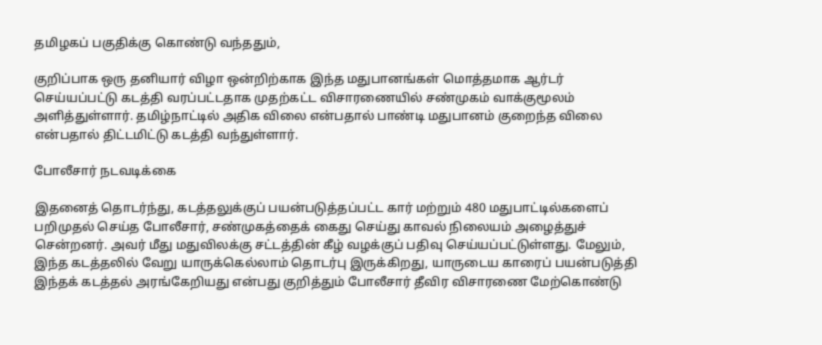தமிழகப் பகுதிக்கு கொண்டு வந்ததும்,

குறிப்பாக ஒரு தனியார் விழா ஒன்றிற்காக இந்த மதுபானங்கள் மொத்தமாக ஆர்டர் செய்யப்பட்டு கடத்தி வரப்பட்டதாக முதற்கட்ட விசாரணையில் சண்முகம் வாக்குமூலம் அளித்துள்ளார். தமிழ்நாட்டில் அதிக விலை என்பதால் பாண்டி மதுபானம் குறைந்த விலை என்பதால் திட்டமிட்டு கடத்தி வந்துள்ளார்.

போலீசார் நடவடிக்கை

இதனைத் தொடர்ந்து, கடத்தலுக்குப் பயன்படுத்தப்பட்ட கார் மற்றும் 480 மதுபாட்டில்களைப் பறிமுதல் செய்த போலீசார், சண்முகத்தைக் கைது செய்து காவல் நிலையம் அழைத்துச் சென்றனர். அவர் மீது மதுவிலக்கு சட்டத்தின் கீழ் வழக்குப் பதிவு செய்யப்பட்டுள்ளது. மேலும், இந்த கடத்தலில் வேறு யாருக்கெல்லாம் தொடர்பு இருக்கிறது, யாருடைய காரைப் பயன்படுத்தி இந்தக் கடத்தல் அரங்கேறியது என்பது குறித்தும் போலீசார் தீவிர விசாரணை மேற்கொண்டு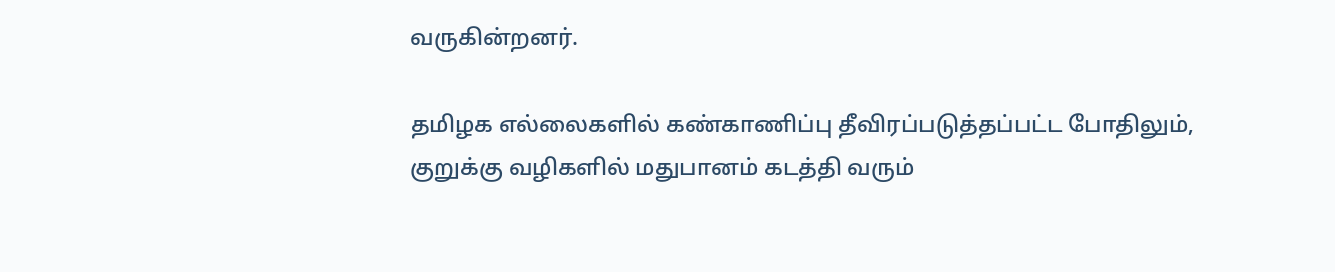வருகின்றனர்.

தமிழக எல்லைகளில் கண்காணிப்பு தீவிரப்படுத்தப்பட்ட போதிலும், குறுக்கு வழிகளில் மதுபானம் கடத்தி வரும்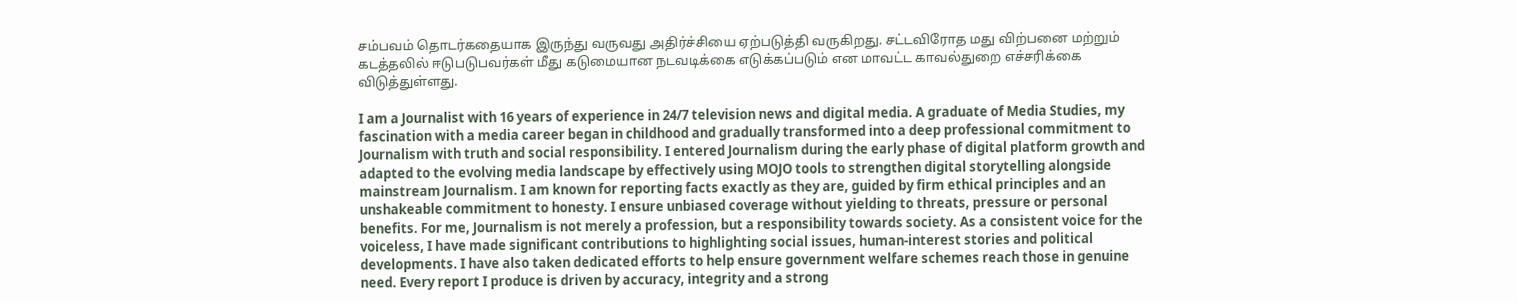சம்பவம் தொடர்கதையாக இருந்து வருவது அதிர்ச்சியை ஏற்படுத்தி வருகிறது. சட்டவிரோத மது விற்பனை மற்றும் கடத்தலில் ஈடுபடுபவர்கள் மீது கடுமையான நடவடிக்கை எடுக்கப்படும் என மாவட்ட காவல்துறை எச்சரிக்கை விடுத்துள்ளது.

I am a Journalist with 16 years of experience in 24/7 television news and digital media. A graduate of Media Studies, my fascination with a media career began in childhood and gradually transformed into a deep professional commitment to Journalism with truth and social responsibility. I entered Journalism during the early phase of digital platform growth and adapted to the evolving media landscape by effectively using MOJO tools to strengthen digital storytelling alongside mainstream Journalism. I am known for reporting facts exactly as they are, guided by firm ethical principles and an unshakeable commitment to honesty. I ensure unbiased coverage without yielding to threats, pressure or personal benefits. For me, Journalism is not merely a profession, but a responsibility towards society. As a consistent voice for the voiceless, I have made significant contributions to highlighting social issues, human-interest stories and political developments. I have also taken dedicated efforts to help ensure government welfare schemes reach those in genuine need. Every report I produce is driven by accuracy, integrity and a strong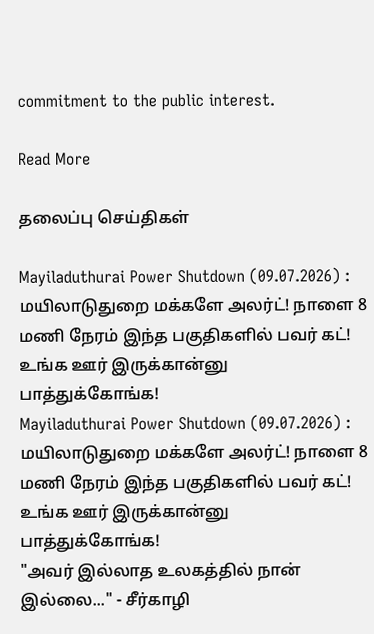commitment to the public interest.

Read More

தலைப்பு செய்திகள்

Mayiladuthurai Power Shutdown (09.07.2026) : மயிலாடுதுறை மக்களே அலர்ட்! நாளை 8 மணி நேரம் இந்த பகுதிகளில் பவர் கட்! உங்க ஊர் இருக்கான்னு பாத்துக்கோங்க!
Mayiladuthurai Power Shutdown (09.07.2026) : மயிலாடுதுறை மக்களே அலர்ட்! நாளை 8 மணி நேரம் இந்த பகுதிகளில் பவர் கட்! உங்க ஊர் இருக்கான்னு பாத்துக்கோங்க!
"அவர் இல்லாத உலகத்தில் நான் இல்லை..." - சீர்காழி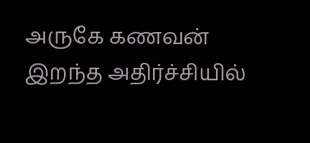அருகே கணவன் இறந்த அதிர்ச்சியில்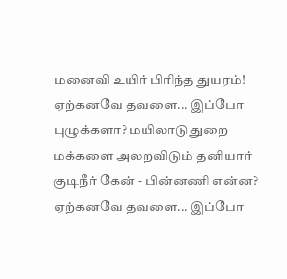மனைவி உயிர் பிரிந்த துயரம்!
ஏற்கனவே தவளை... இப்போ புழுக்களா? மயிலாடுதுறை மக்களை அலறவிடும் தனியார் குடிநீர் கேன் - பின்னணி என்ன?
ஏற்கனவே தவளை... இப்போ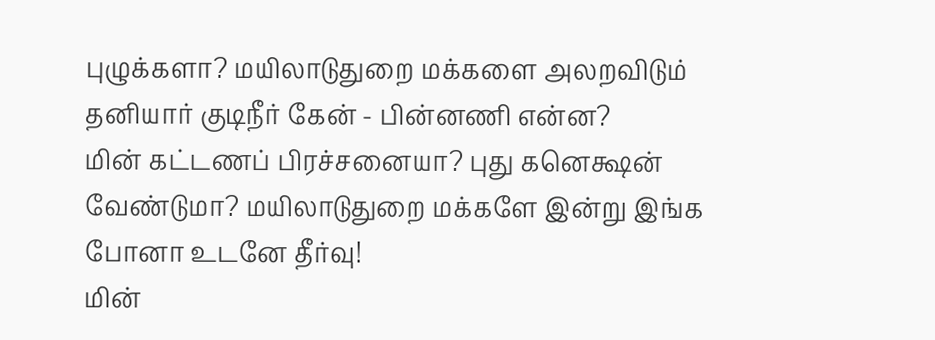புழுக்களா? மயிலாடுதுறை மக்களை அலறவிடும் தனியார் குடிநீர் கேன் - பின்னணி என்ன?
மின் கட்டணப் பிரச்சனையா? புது கனெக்ஷன் வேண்டுமா? மயிலாடுதுறை மக்களே இன்று இங்க போனா உடனே தீர்வு!
மின்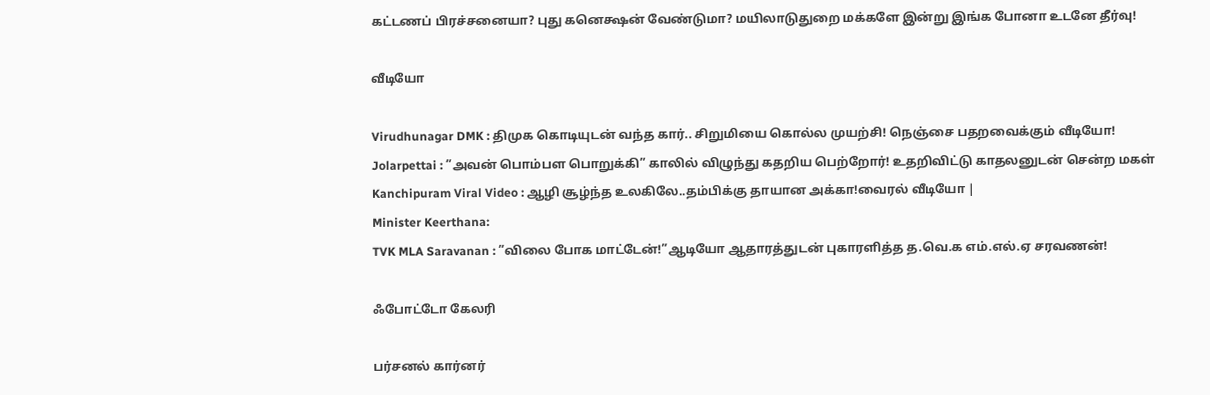கட்டணப் பிரச்சனையா? புது கனெக்ஷன் வேண்டுமா? மயிலாடுதுறை மக்களே இன்று இங்க போனா உடனே தீர்வு!

வீடியோ

Virudhunagar DMK : திமுக கொடியுடன் வந்த கார்.. சிறுமியை கொல்ல முயற்சி! நெஞ்சை பதறவைக்கும் வீடியோ!
Jolarpettai : ”அவன் பொம்பள பொறுக்கி” காலில் விழுந்து கதறிய பெற்றோர்! உதறிவிட்டு காதலனுடன் சென்ற மகள்
Kanchipuram Viral Video : ஆழி சூழ்ந்த உலகிலே..தம்பிக்கு தாயான அக்கா!வைரல் வீடியோ |
Minister Keerthana:
TVK MLA Saravanan : ”விலை போக மாட்டேன்!”ஆடியோ ஆதாரத்துடன் புகாரளித்த த.வெ.க எம்.எல்.ஏ சரவணன்!

ஃபோட்டோ கேலரி

பர்சனல் கார்னர்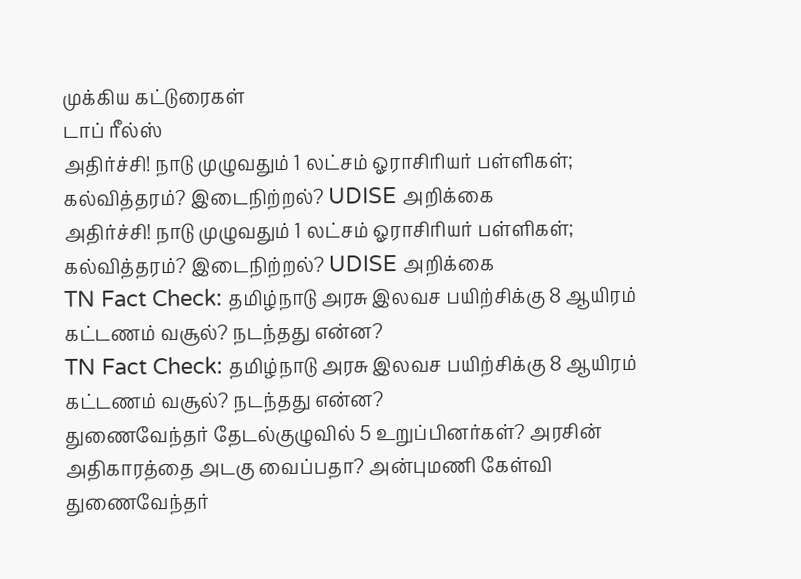முக்கிய கட்டுரைகள்
டாப் ரீல்ஸ்
அதிர்ச்சி! நாடு முழுவதும் 1 லட்சம் ஓராசிரியர் பள்ளிகள்; கல்வித்தரம்? இடைநிற்றல்? UDISE அறிக்கை
அதிர்ச்சி! நாடு முழுவதும் 1 லட்சம் ஓராசிரியர் பள்ளிகள்; கல்வித்தரம்? இடைநிற்றல்? UDISE அறிக்கை
TN Fact Check: தமிழ்நாடு அரசு இலவச பயிற்சிக்கு 8 ஆயிரம் கட்டணம் வசூல்? நடந்தது என்ன?
TN Fact Check: தமிழ்நாடு அரசு இலவச பயிற்சிக்கு 8 ஆயிரம் கட்டணம் வசூல்? நடந்தது என்ன?
துணைவேந்தர் தேடல்குழுவில் 5 உறுப்பினர்கள்? அரசின் அதிகாரத்தை அடகு வைப்பதா? அன்புமணி கேள்வி
துணைவேந்தர்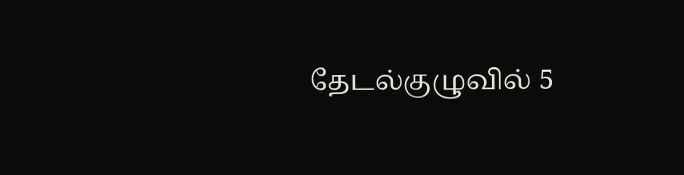தேடல்குழுவில் 5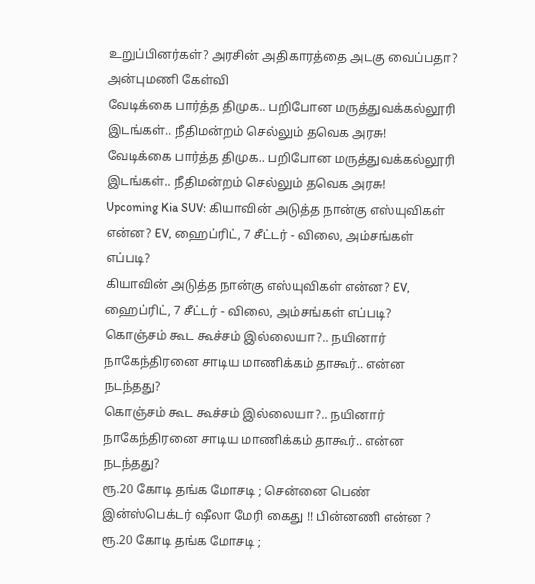உறுப்பினர்கள்? அரசின் அதிகாரத்தை அடகு வைப்பதா? அன்புமணி கேள்வி
வேடிக்கை பார்த்த திமுக.. பறிபோன மருத்துவக்கல்லூரி இடங்கள்.. நீதிமன்றம் செல்லும் தவெக அரசு!
வேடிக்கை பார்த்த திமுக.. பறிபோன மருத்துவக்கல்லூரி இடங்கள்.. நீதிமன்றம் செல்லும் தவெக அரசு!
Upcoming Kia SUV: கியாவின் அடுத்த நான்கு எஸ்யுவிகள் என்ன? EV, ஹைப்ரிட், 7 சீட்டர் - விலை, அம்சங்கள் எப்படி?
கியாவின் அடுத்த நான்கு எஸ்யுவிகள் என்ன? EV, ஹைப்ரிட், 7 சீட்டர் - விலை, அம்சங்கள் எப்படி?
கொஞ்சம் கூட கூச்சம் இல்லையா?.. நயினார் நாகேந்திரனை சாடிய மாணிக்கம் தாகூர்.. என்ன நடந்தது?
கொஞ்சம் கூட கூச்சம் இல்லையா?.. நயினார் நாகேந்திரனை சாடிய மாணிக்கம் தாகூர்.. என்ன நடந்தது?
ரூ.20 கோடி தங்க மோசடி ; சென்னை பெண் இன்ஸ்பெக்டர் ஷீலா மேரி கைது !! பின்னணி என்ன ?
ரூ.20 கோடி தங்க மோசடி ;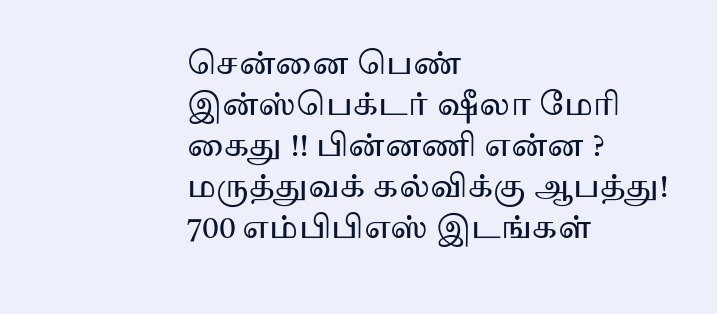சென்னை பெண் இன்ஸ்பெக்டர் ஷீலா மேரி கைது !! பின்னணி என்ன ?
மருத்துவக் கல்விக்கு ஆபத்து! 700 எம்பிபிஎஸ் இடங்கள்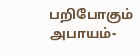பறிபோகும் அபாயம்-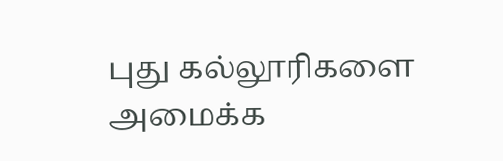புது கல்லூரிகளை அமைக்க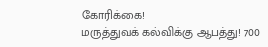கோரிக்கை!
மருத்துவக் கல்விக்கு ஆபத்து! 700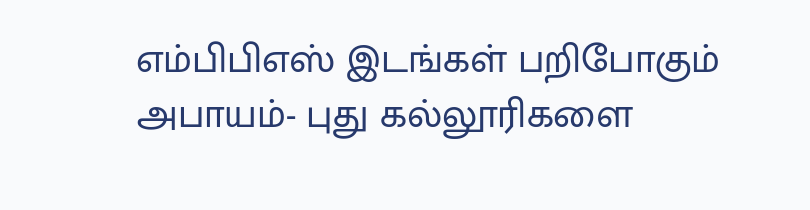எம்பிபிஎஸ் இடங்கள் பறிபோகும் அபாயம்- புது கல்லூரிகளை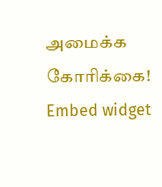அமைக்க கோரிக்கை!
Embed widget